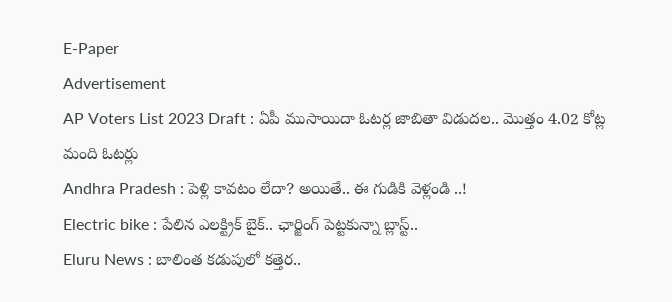E-Paper
Advertisement
AP Voters List 2023 Draft : ఏపీ ముసాయిదా ఓటర్ల జాబితా విడుదల.. మొత్తం 4.02 కోట్ల మంది ఓటర్లు
Andhra Pradesh : పెళ్లి కావటం లేదా? అయితే.. ఈ గుడికి వెళ్లండి ..!
Electric bike : పేలిన ఎలక్ట్రిక్ బైక్.. ఛార్జింగ్ పెట్టకున్నా బ్లాస్ట్..
Eluru News : బాలింత కడుపులో కత్తెర..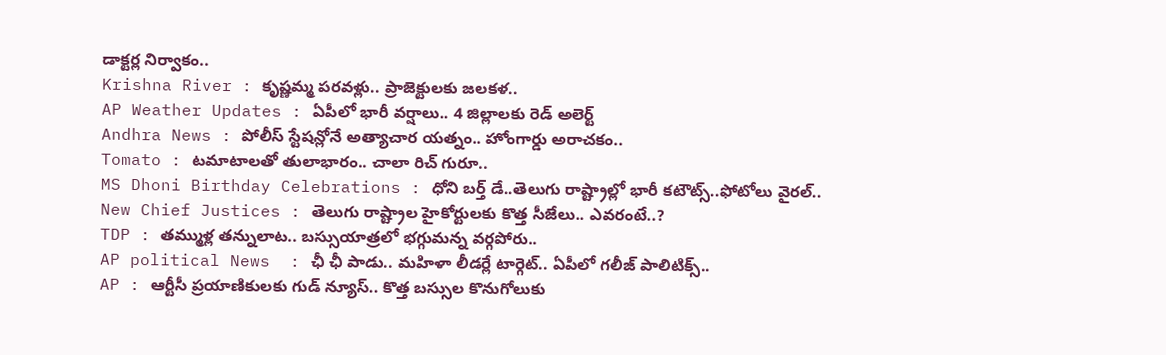డాక్టర్ల నిర్వాకం..
Krishna River : కృష్ణమ్మ పరవళ్లు.. ప్రాజెక్టులకు జలకళ..
AP Weather Updates : ఏపీలో భారీ వర్షాలు.. 4 జిల్లాలకు రెడ్‌ అలెర్ట్‌
Andhra News : పోలీస్ స్టేషన్లోనే అత్యాచార యత్నం.. హోంగార్డు అరాచకం..
Tomato : టమాటాలతో తులాభారం.. చాలా రిచ్ గురూ..
MS Dhoni Birthday Celebrations : ధోని బర్త్ డే..తెలుగు రాష్ట్రాల్లో భారీ కటౌట్స్..ఫోటోలు వైరల్‌..
New Chief Justices : తెలుగు రాష్ట్రాల హైకోర్టులకు కొత్త సీజేలు.. ఎవరంటే..?
TDP : తమ్ముళ్ల తన్నులాట.. బస్సుయాత్రలో భగ్గుమన్న వర్గపోరు..
AP political News  : ఛీ ఛీ పాడు.. మహిళా లీడర్లే టార్గెట్.. ఏపీలో గలీజ్ పాలిటిక్స్..
AP : ఆర్టీసీ ప్రయాణికులకు గుడ్ న్యూస్.. కొత్త బస్సుల కొనుగోలుకు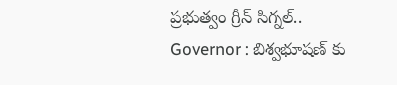ప్రభుత్వం గ్రీన్ సిగ్నల్..
Governor : బిశ్వభూషణ్ కు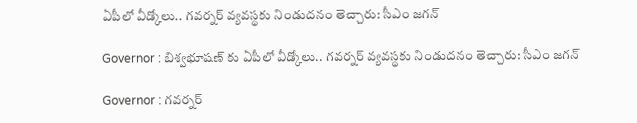ఏపీలో వీడ్కోలు.. గవర్నర్‌ వ్యవస్థకు నిండుదనం తెచ్చారు: సీఎం జగన్

Governor : బిశ్వభూషణ్ కు ఏపీలో వీడ్కోలు.. గవర్నర్‌ వ్యవస్థకు నిండుదనం తెచ్చారు: సీఎం జగన్

Governor : గవర్నర్‌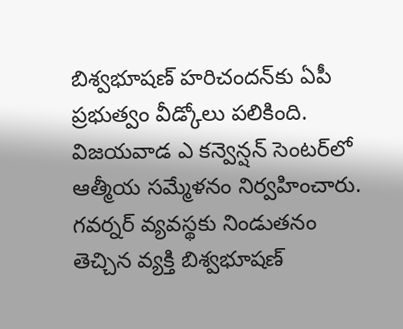బిశ్వభూషణ్‌ హరిచందన్‌కు ఏపీ ప్రభుత్వం వీడ్కోలు పలికింది. విజయవాడ ఎ కన్వెన్షన్ సెంటర్‌లో ఆత్మీయ సమ్మేళనం నిర్వహించారు. గవర్నర్‌ వ్యవస్థకు నిండుతనం తెచ్చిన వ్యక్తి బిశ్వభూషణ్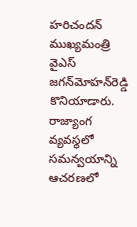హరిచందన్ ముఖ్యమంత్రి వైఎస్‌ జగన్‌మోహన్‌రెడ్డి కొనియాడారు. రాజ్యాంగ వ్యవస్థలో సమన్వయాన్ని ఆచరణలో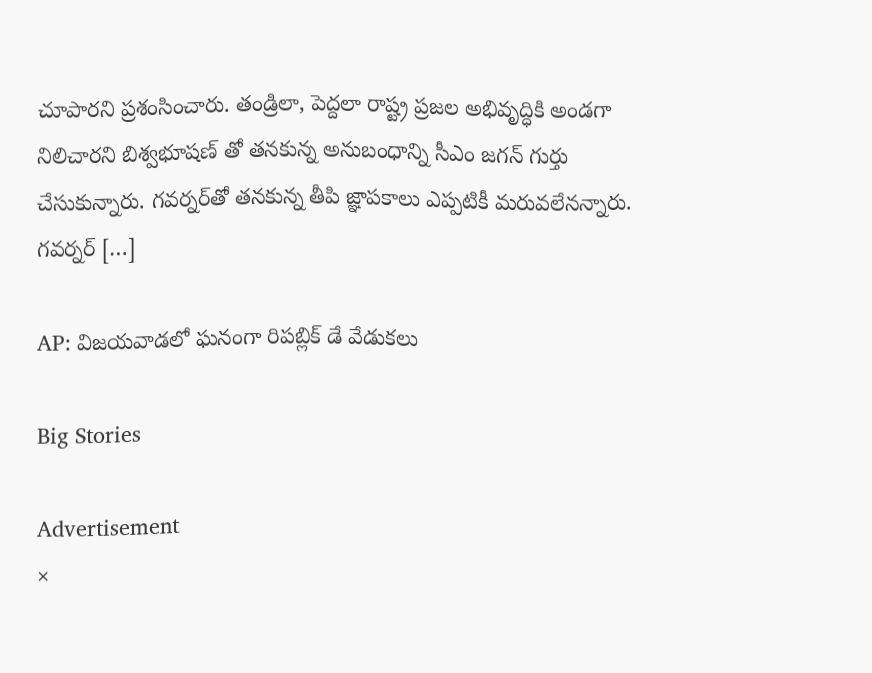చూపారని ప్రశంసించారు. తండ్రిలా, పెద్దలా రాష్ట్ర ప్రజల అభివృద్ధికి అండగా నిలిచారని బిశ్వభూషణ్ తో తనకున్న అనుబంధాన్ని సీఎం జగన్ గుర్తు చేసుకున్నారు. గవర్నర్‌తో తనకున్న తీపి జ్ఞాపకాలు ఎప్పటికీ మరువలేనన్నారు. గవర్నర్‌ […]

AP: విజయవాడలో ఘనంగా రిపబ్లిక్ డే వేడుకలు

Big Stories

Advertisement
×